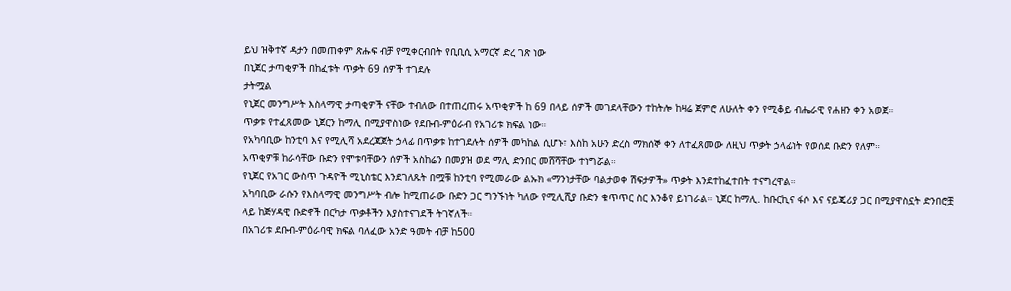ይህ ዝቅተኛ ዳታን በመጠቀም ጽሑፍ ብቻ የሚቀርብበት የቢቢሲ አማርኛ ድረ ገጽ ነው
በኒጀር ታጣቂዎች በከፈቱት ጥቃት 69 ሰዎች ተገደሉ
ታትሟል
የኒጀር መንግሥት እስላማዊ ታጣቂዎች ናቸው ተብለው በተጠረጠሩ አጥቂዎች ከ 69 በላይ ሰዎች መገደላቸውን ተከትሎ ከዛሬ ጀምሮ ለሁለት ቀን የሚቆይ ብሔራዊ የሐዘን ቀን አወጀ።
ጥቃቱ የተፈጸመው ኒጀርን ከማሊ በሚያዋስነው የደቡብ-ምዕራብ የአገሪቱ ክፍል ነው።
የአካባቢው ከንቲባ እና የሚሊሻ አደረጃጀት ኃላፊ በጥቃቱ ከተገደሉት ሰዎች መካከል ሲሆኑ፣ እስከ አሁን ድረስ ማክሰኞ ቀን ለተፈጸመው ለዚህ ጥቃት ኃላፊነት የወሰደ ቡድን የለም።
አጥቂዎቹ ከራሳቸው ቡድን የሞቱባቸውን ሰዎች አስከሬን በመያዝ ወደ ማሊ ድንበር መሸሻቸው ተነግሯል።
የኒጀር የአገር ውስጥ ጉዳዮች ሚኒስቴር እንደገለጹት በሟቹ ከንቲባ የሚመራው ልኡክ «ማንነታቸው ባልታወቀ ሽፍታዎች» ጥቃት እንደተከፈተበት ተናግረዋል።
አካባቢው ራሱን የእስላማዊ መንግሥት ብሎ ከሚጠራው ቡድን ጋር ግንኙነት ካለው የሚሊሺያ ቡድን ቁጥጥር ስር እንቆየ ይነገራል። ኒጀር ከማሊ. ከቡርኪና ፋሶ እና ናይጄሪያ ጋር በሚያዋስኗት ድንበሮቿ ላይ ከጅሃዳዊ ቡድኖች በርካታ ጥቃቶችን እያስተናገደች ትገኛለች።
በአገሪቱ ደቡብ-ምዕራባዊ ክፍል ባለፈው አንድ ዓመት ብቻ ከ500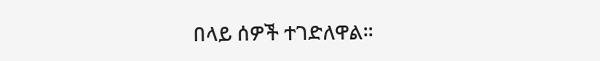በላይ ሰዎች ተገድለዋል።